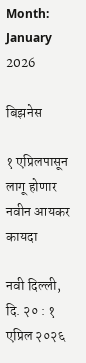Month: January 2026

बिझनेस

१ एप्रिलपासून लागू होणार नवीन आयकर कायदा

नवी दिल्ली, दि. २० : १ एप्रिल २०२६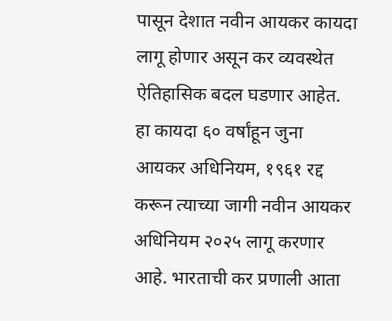पासून देशात नवीन आयकर कायदा लागू होणार असून कर व्यवस्थेत ऐतिहासिक बदल घडणार आहेत. हा कायदा ६० वर्षांहून जुना आयकर अधिनियम, १९६१ रद्द करून त्याच्या जागी नवीन आयकर अधिनियम २०२५ लागू करणार आहे. भारताची कर प्रणाली आता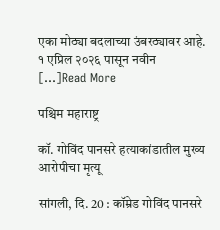एका मोठ्या बदलाच्या उंबरठ्यावर आहे. १ एप्रिल २०२६ पासून नवीन […]Read More

पश्चिम महाराष्ट्र

कॉ. गोविंद पानसरे हत्याकांडातील मुख्य आरोपीचा मृत्यू

सांगली, दि. 20 : कॉम्रेड गोविंद पानसरे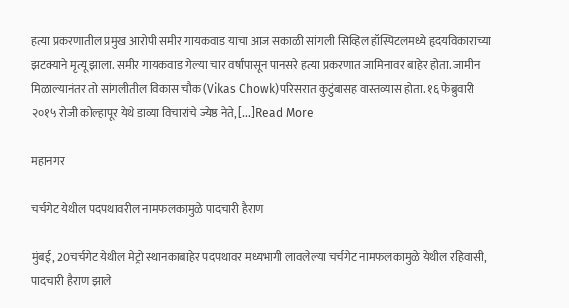हत्या प्रकरणातील प्रमुख आरोपी समीर गायकवाड याचा आज सकाळी सांगली सिव्हिल हॉस्पिटलमध्ये हृदयविकाराच्या झटक्याने मृत्यू झाला. समीर गायकवाड गेल्या चार वर्षांपासून पानसरे हत्या प्रकरणात जामिनावर बाहेर होता. जामीन मिळाल्यानंतर तो सांगलीतील विकास चौक (Vikas Chowk)परिसरात कुटुंबासह वास्तव्यास होता. १६ फेब्रुवारी २०१५ रोजी कोल्हापूर येथे डाव्या विचारांचे ज्येष्ठ नेते, […]Read More

महानगर

चर्चगेट येथील पदपथावरील नामफलकामुळे पादचारी हैराण

मुंबई, 20चर्चगेट येथील मेट्रो स्थानकाबाहेर पदपथावर मध्यभागी लावलेल्या चर्चगेट नामफलकामुळे येथील रहिवासी, पादचारी हैराण झाले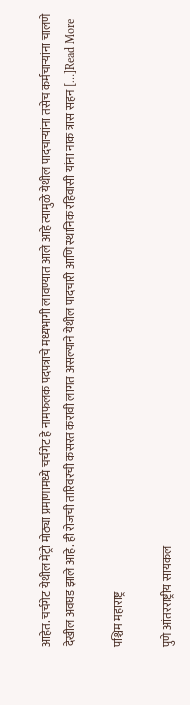आहेत. चर्चगेट येथील मेंट्रो मोठ्या प्रमाणामध्ये चर्चगेट हे नामफलक पदपत्राचे मध्यभागी लावण्यात आले आहे त्यामुळे येथील पादचाऱ्यांना तसेच कर्मचाऱ्यांना चालणे देखील अवघड झाले आहे. ही रोजची तारिवरची कसरत करावी लागत असल्याने येथील पादचारी आणि स्थानिक रहिवासी यांना नाक त्रास सहन […]Read More

पश्चिम महाराष्ट्र

पुणे आंतरराष्ट्रीय सायकल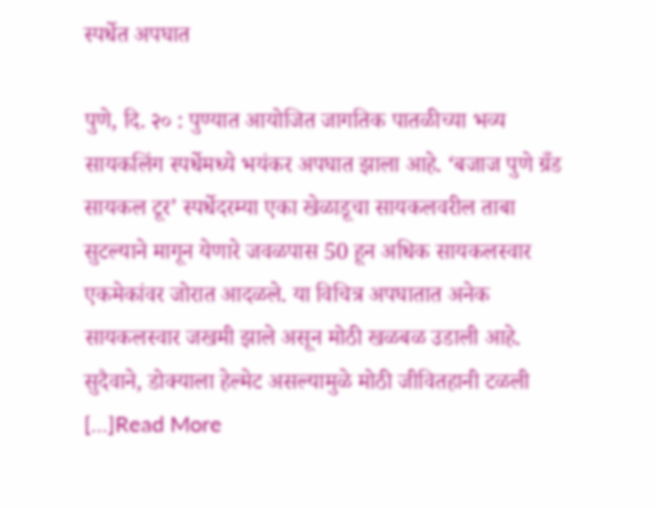स्पर्धेत अपघात

पुणे, दि. २० : पुण्यात आयोजित जागतिक पातळीच्या भव्य सायकलिंग स्पर्धेमध्ये भयंकर अपघात झाला आहे. ‘बजाज पुणे ग्रँड सायकल टूर’ स्पर्धेदरम्या एका खेळाडूचा सायकलवरील ताबा सुटल्याने मागून येणारे जवळपास 50 हून अधिक सायकलस्वार एकमेकांवर जोरात आदळले. या विचित्र अपघातात अनेक सायकलस्वार जखमी झाले असून मोठी खळबळ उडाली आहे. सुदैवाने, डोक्याला हेल्मेट असल्यामुळे मोठी जीवितहानी टळली […]Read More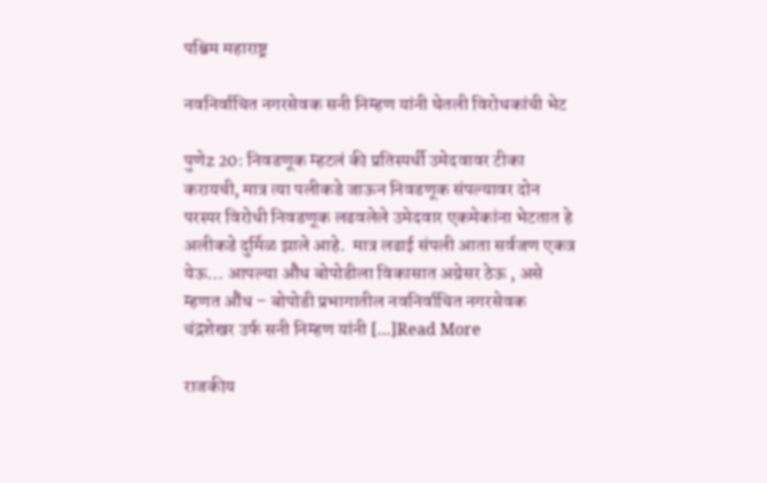पश्चिम महाराष्ट्र

नवनिर्वाचित नगरसेवक सनी निम्हण यांनी घेतली विरोधकांची भेट

पुणेz 20: निवडणूक म्हटलं की प्रतिस्पर्धी उमेदवावर टीका करायची, मात्र त्या पलीकडे जाऊन निवडणूक संपल्यावर दोन परस्पर विरोधी निवडणूक लढवलेले उमेदवार एकमेकांना भेटतात हे अलीकडे दुर्मिळ झाले आहे.  मात्र लढाई संपली आता सर्वजण एकत्र येऊ… आपल्या औंध बोपोडीला विकासात अग्रेसर ठेऊ , असे म्हणत औंध – बोपोडी प्रभागातील नवनिर्वाचित नगरसेवक चंद्रशेखर उर्फ सनी निम्हण यांनी […]Read More

राजकीय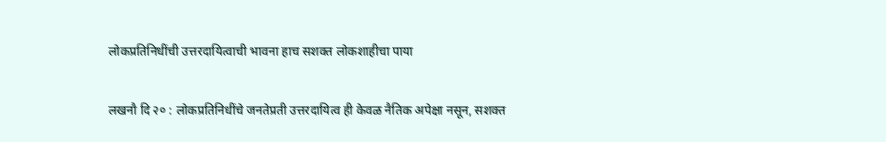लोकप्रतिनिधींची उत्तरदायित्वाची भावना हाच सशक्त लोकशाहीचा पाया

लखनौ दि २० : लोकप्रतिनिधींचे जनतेप्रती उत्तरदायित्व ही केवळ नैतिक अपेक्षा नसून, सशक्त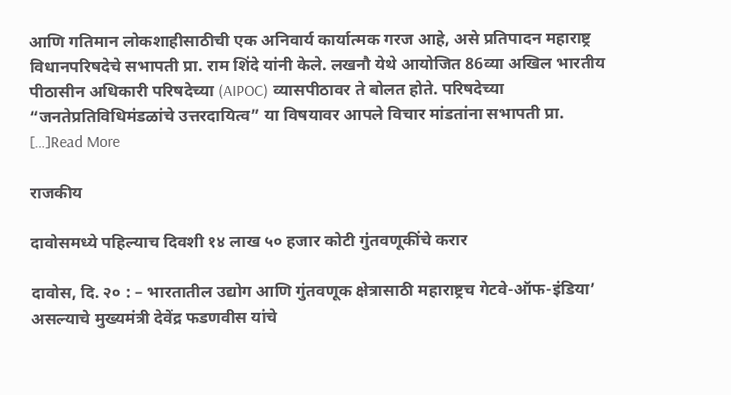आणि गतिमान लोकशाहीसाठीची एक अनिवार्य कार्यात्मक गरज आहे, असे प्रतिपादन महाराष्ट्र विधानपरिषदेचे सभापती प्रा. राम शिंदे यांनी केले. लखनौ येथे आयोजित 86व्या अखिल भारतीय पीठासीन अधिकारी परिषदेच्या (AIPOC) व्यासपीठावर ते बोलत होते. परिषदेच्या “जनतेप्रतिविधिमंडळांचे उत्तरदायित्व” या विषयावर आपले विचार मांडतांना सभापती प्रा. […]Read More

राजकीय

दावोसमध्ये पहिल्याच दिवशी १४ लाख ५० हजार कोटी गुंतवणूकींचे करार

दावोस, दि. २० : – भारतातील उद्योग आणि गुंतवणूक क्षेत्रासाठी महाराष्ट्रच गेटवे-ऑफ-इंडिया’ असल्याचे मुख्यमंत्री देवेंद्र फडणवीस यांचे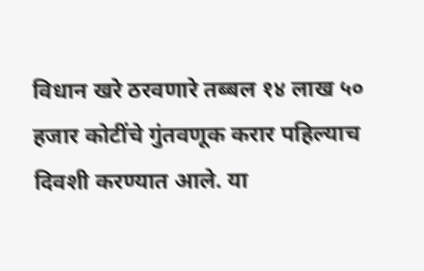विधान खरे ठरवणारे तब्बल १४ लाख ५० हजार कोटींचे गुंतवणूक करार पहिल्याच दिवशी करण्यात आले. या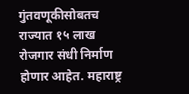गुंतवणूकीसोबतच राज्यात १५ लाख रोजगार संधी निर्माण होणार आहेत. महाराष्ट्र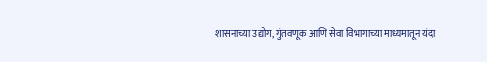शासनाच्या उद्योग, गुंतवणूक आणि सेवा विभागाच्या माध्यमातून यंदा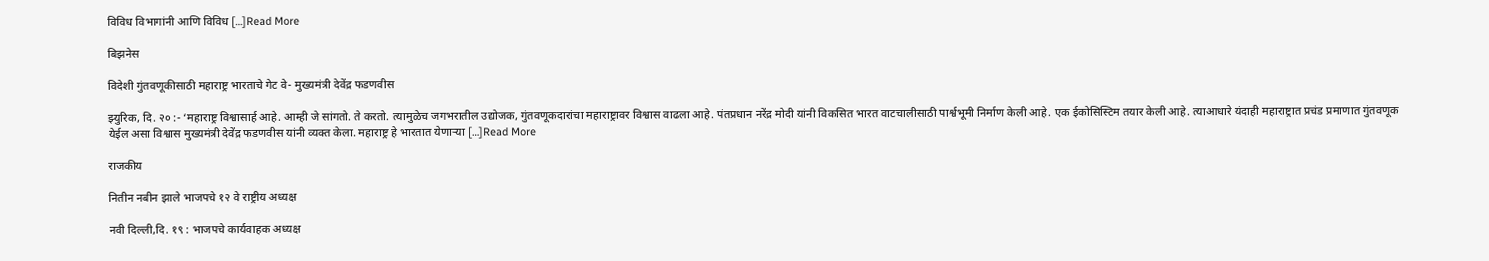विविध विभागांनी आणि विविध […]Read More

बिझनेस

विदेशी गुंतवणूकीसाठी महाराष्ट्र भारताचे गेट वे- मुख्यमंत्री देवेंद्र फडणवीस

झ्युरिक, दि. २० :- ‘महाराष्ट्र विश्वासार्ह आहे. आम्ही जे सांगतो. ते करतो. त्यामुळेच जगभरातील उद्योजक, गुंतवणूकदारांचा महाराष्ट्रावर विश्वास वाढला आहे. पंतप्रधान नरेंद्र मोदी यांनी विकसित भारत वाटचालीसाठी पार्श्वभूमी निर्माण केली आहे. एक ईकोसिस्टिम तयार केली आहे. त्याआधारे यंदाही महाराष्ट्रात प्रचंड प्रमाणात गुंतवणूक येईल असा विश्वास मुख्यमंत्री देवेंद्र फडणवीस यांनी व्यक्त केला. महाराष्ट्र हे भारतात येणाऱ्या […]Read More

राजकीय

नितीन नबीन झाले भाजपचे १२ वे राष्ट्रीय अध्यक्ष

नवी दिल्ली,दि. १९ : भाजपचे कार्यवाहक अध्यक्ष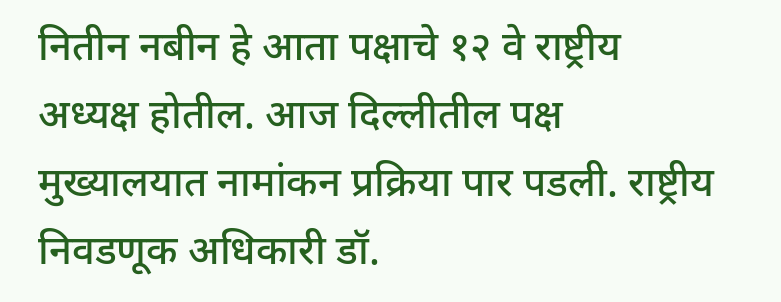नितीन नबीन हे आता पक्षाचे १२ वे राष्ट्रीय अध्यक्ष होतील. आज दिल्लीतील पक्ष मुख्यालयात नामांकन प्रक्रिया पार पडली. राष्ट्रीय निवडणूक अधिकारी डॉ.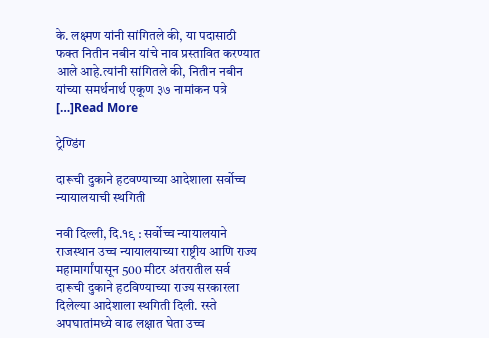के. लक्ष्मण यांनी सांगितले की, या पदासाठी फक्त नितीन नबीन यांचे नाव प्रस्तावित करण्यात आले आहे.त्यांनी सांगितले की, नितीन नबीन यांच्या समर्थनार्थ एकूण ३७ नामांकन पत्रे […]Read More

ट्रेण्डिंग

दारूची दुकाने हटवण्याच्या आदेशाला सर्वोच्च न्यायालयाची स्थगिती

नवी दिल्ली, दि.१९ : सर्वोच्च न्यायालयाने राजस्थान उच्च न्यायालयाच्या राष्ट्रीय आणि राज्य महामार्गांपासून 500 मीटर अंतरातील सर्व दारूची दुकाने हटविण्याच्या राज्य सरकारला दिलेल्या आदेशाला स्थगिती दिली. रस्ते अपघातांमध्ये वाढ लक्षात घेता उच्च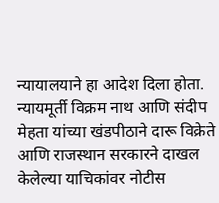न्यायालयाने हा आदेश दिला होता. न्यायमूर्ती विक्रम नाथ आणि संदीप मेहता यांच्या खंडपीठाने दारू विक्रेते आणि राजस्थान सरकारने दाखल केलेल्या याचिकांवर नोटीस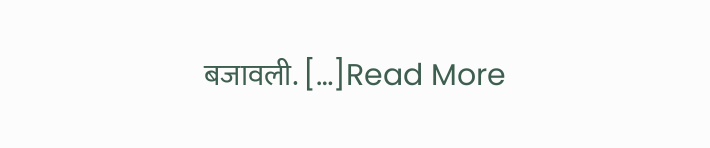बजावली. […]Read More